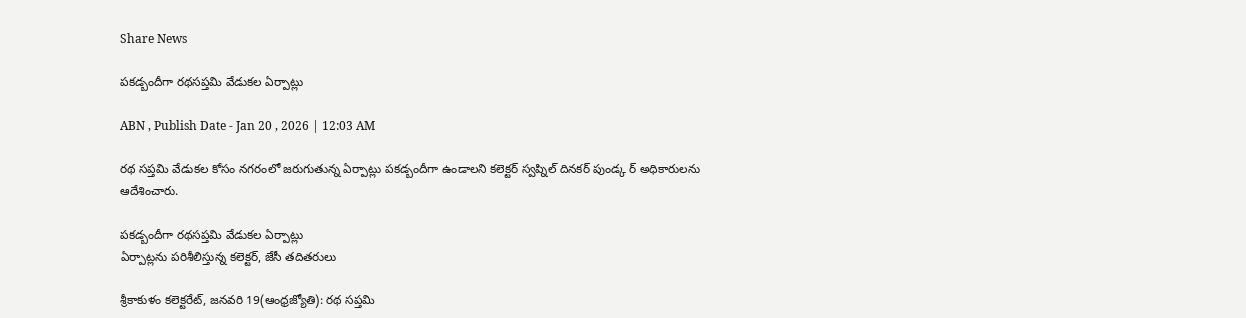Share News

పకడ్బందీగా రథసప్తమి వేడుకల ఏర్పాట్లు

ABN , Publish Date - Jan 20 , 2026 | 12:03 AM

రథ సప్తమి వేడుకల కోసం నగరంలో జరుగుతున్న ఏర్పాట్లు పకడ్బందీగా ఉండాలని కలెక్టర్‌ స్వప్నిల్‌ దినకర్‌ పుండ్క ర్‌ అధికారులను ఆదేశించారు.

పకడ్బందీగా రథసప్తమి వేడుకల ఏర్పాట్లు
ఏర్పాట్లను పరిశీలిస్తున్న కలెక్టర్‌, జేసీ తదితరులు

శ్రీకాకుళం కలెక్టరేట్‌, జనవరి 19(ఆంధ్రజ్యోతి): రథ సప్తమి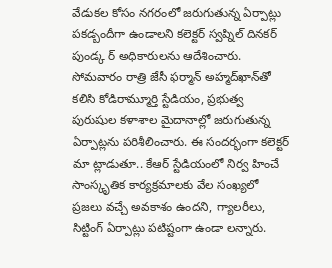వేడుకల కోసం నగరంలో జరుగుతున్న ఏర్పాట్లు పకడ్బందీగా ఉండాలని కలెక్టర్‌ స్వప్నిల్‌ దినకర్‌ పుండ్క ర్‌ అధికారులను ఆదేశించారు. సోమవారం రాత్రి జేసీ ఫర్మాన్‌ అహ్మద్‌ఖాన్‌తో కలిసి కోడిరామ్మూర్తి స్టేడియం, ప్రభుత్వ పురుషుల కళాశాల మైదానాల్లో జరుగుతున్న ఏర్పాట్లను పరిశీలించారు. ఈ సందర్భంగా కలెక్టర్‌ మా ట్లాడుతూ.. కేఆర్‌ స్టేడియంలో నిర్వ హించే సాంస్కృతిక కార్యక్రమాలకు వేల సంఖ్యలో ప్రజలు వచ్చే అవకాశం ఉందని, గ్యాలరీలు, సిట్టింగ్‌ ఏర్పాట్లు పటిష్టంగా ఉండా లన్నారు.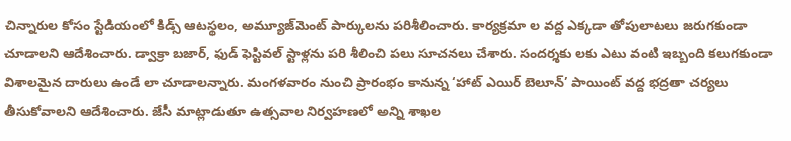చిన్నారుల కోసం స్టేడియంలో కిడ్స్‌ ఆటస్థలం, అమ్యూజ్‌మెంట్‌ పార్కులను పరిశీలించారు. కార్యక్రమా ల వద్ద ఎక్కడా తోపులాటలు జరుగకుండా చూడాలని ఆదేశించారు. డ్వాక్రా బజార్‌, ఫుడ్‌ ఫెస్టివల్‌ స్టాళ్లను పరి శీలించి పలు సూచనలు చేశారు. సందర్శకు లకు ఎటు వంటి ఇబ్బంది కలుగకుండా విశాలమైన దారులు ఉండే లా చూడాలన్నారు. మంగళవారం నుంచి ప్రారంభం కానున్న ‘హాట్‌ ఎయిర్‌ బెలూన్‌’ పాయింట్‌ వద్ద భద్రతా చర్యలు తీసుకోవాలని ఆదేశించారు. జేసీ మాట్లాడుతూ ఉత్సవాల నిర్వహణలో అన్ని శాఖల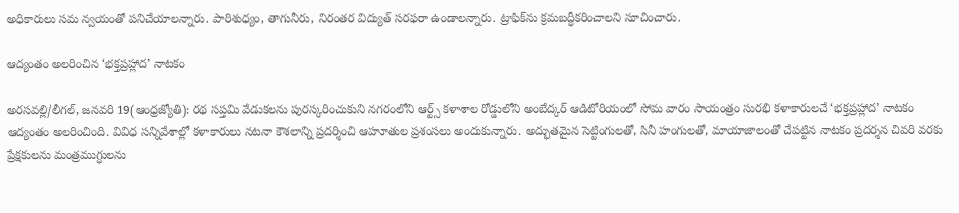అధికారులు సమ న్వయంతో పనిచేయాలన్నారు. పారిశుధ్యం, తాగునీరు, నిరంతర విద్యుత్‌ సరఫరా ఉండాలన్నారు. ట్రాఫిక్‌ను క్రమబద్ధీకరించాలని సూచించారు.

ఆద్యంతం అలరించిన ‘భక్తప్రహ్లాద’ నాటకం

అరసవల్లి/లీగల్‌, జనవరి 19(ఆంధ్రజ్యోతి): రథ సప్తమి వేడుకలను పురస్కరించుకుని నగరంలోని ఆర్ట్స్‌ కళాశాల రోడ్డులోని అంబేద్కర్‌ ఆడిటోరియంలో సోమ వారం సాయంత్రం సురభి కళాకారులచే ‘భక్తప్రహ్లాద’ నాటకం ఆద్యంతం అలరించింది. వివిధ సన్నివేశాల్లో కళాకారులు నటనా కౌశలాన్ని ప్రదర్శించి ఆహూతుల ప్రశంసలు అందుకున్నారు. అద్భుతమైన సెట్టింగులతో, సినీ హంగులతో, మాయాజాలంతో చేపట్టిన నాటకం ప్రదర్శన చివరి వరకు ప్రేక్షకులను మంత్రముగ్ధులను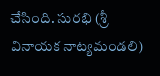చేసింది. సురభి (శ్రీ వినాయక నాట్యమండలి)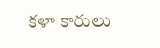కళా కారులు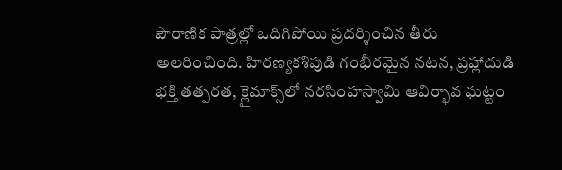పౌరాణిక పాత్రల్లో ఒదిగిపోయి ప్రదర్శించిన తీరు అలరించింది. హిరణ్యకశిపుడి గంభీరమైన నటన, ప్రహ్లాదుడి భక్తి తత్పరత, క్లైమాక్స్‌లో నరసింహస్వామి ఆవిర్భావ ఘట్టం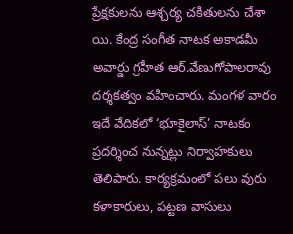ప్రేక్షకులను ఆశ్చర్య చకితులను చేశా యి. కేంద్ర సంగీత నాటక అకాడమీ అవార్డు గ్రహీత ఆర్‌.వేణుగోపాలరావు దర్శకత్వం వహించారు. మంగళ వారం ఇదే వేదికలో ‘భూకైలాస్‌’ నాటకం ప్రదర్శించ నున్నట్లు నిర్వాహకులు తెలిపారు. కార్యక్రమంలో పలు వురు కళాకారులు, పట్టణ వాసులు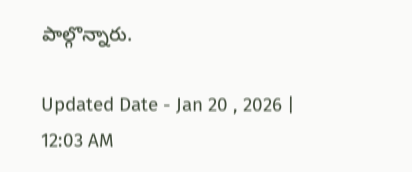పాల్గొన్నారు.

Updated Date - Jan 20 , 2026 | 12:03 AM